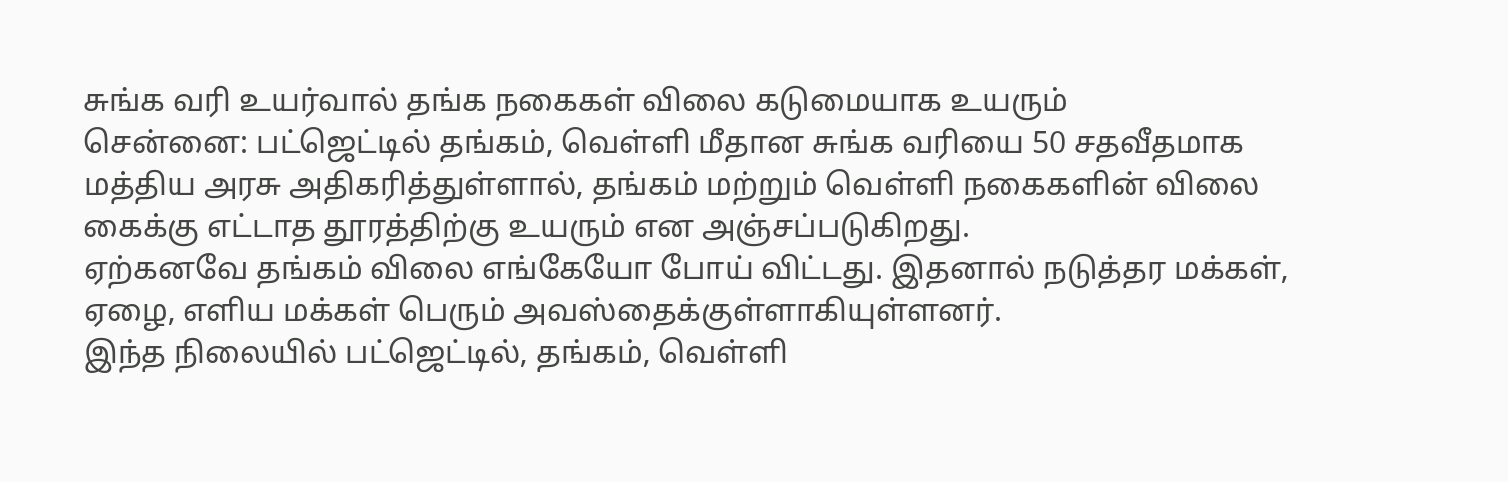சுங்க வரி உயர்வால் தங்க நகைகள் விலை கடுமையாக உயரும்
சென்னை: பட்ஜெட்டில் தங்கம், வெள்ளி மீதான சுங்க வரியை 50 சதவீதமாக மத்திய அரசு அதிகரித்துள்ளால், தங்கம் மற்றும் வெள்ளி நகைகளின் விலை கைக்கு எட்டாத தூரத்திற்கு உயரும் என அஞ்சப்படுகிறது.
ஏற்கனவே தங்கம் விலை எங்கேயோ போய் விட்டது. இதனால் நடுத்தர மக்கள், ஏழை, எளிய மக்கள் பெரும் அவஸ்தைக்குள்ளாகியுள்ளனர்.
இந்த நிலையில் பட்ஜெட்டில், தங்கம், வெள்ளி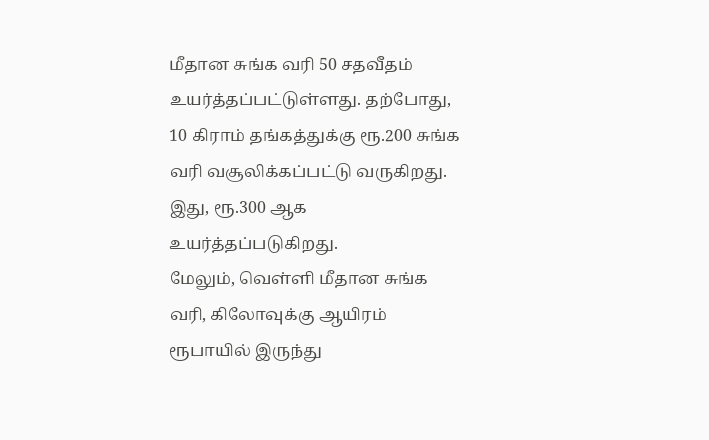மீதான சுங்க வரி 50 சதவீதம் உயர்த்தப்பட்டுள்ளது. தற்போது, 10 கிராம் தங்கத்துக்கு ரூ.200 சுங்க வரி வசூலிக்கப்பட்டு வருகிறது. இது, ரூ.300 ஆக உயர்த்தப்படுகிறது.
மேலும், வெள்ளி மீதான சுங்க வரி, கிலோவுக்கு ஆயிரம் ரூபாயில் இருந்து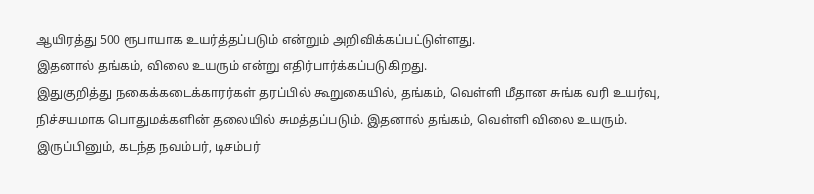ஆயிரத்து 500 ரூபாயாக உயர்த்தப்படும் என்றும் அறிவிக்கப்பட்டுள்ளது.
இதனால் தங்கம், விலை உயரும் என்று எதிர்பார்க்கப்படுகிறது.
இதுகுறித்து நகைக்கடைக்காரர்கள் தரப்பில் கூறுகையில், தங்கம், வெள்ளி மீதான சுங்க வரி உயர்வு, நிச்சயமாக பொதுமக்களின் தலையில் சுமத்தப்படும். இதனால் தங்கம், வெள்ளி விலை உயரும்.
இருப்பினும், கடந்த நவம்பர், டிசம்பர்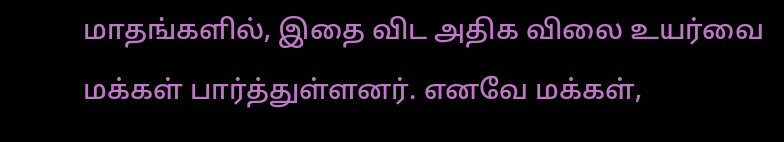மாதங்களில், இதை விட அதிக விலை உயர்வை மக்கள் பார்த்துள்ளனர். எனவே மக்கள்,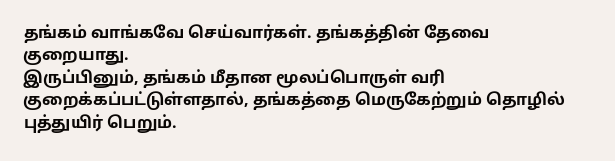தங்கம் வாங்கவே செய்வார்கள். தங்கத்தின் தேவை குறையாது.
இருப்பினும், தங்கம் மீதான மூலப்பொருள் வரி குறைக்கப்பட்டுள்ளதால், தங்கத்தை மெருகேற்றும் தொழில் புத்துயிர் பெறும்.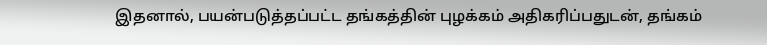இதனால், பயன்படுத்தப்பட்ட தங்கத்தின் புழக்கம் அதிகரிப்பதுடன், தங்கம்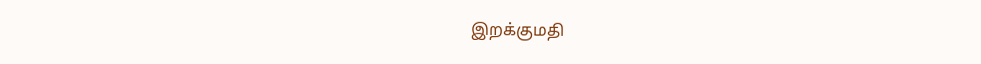இறக்குமதி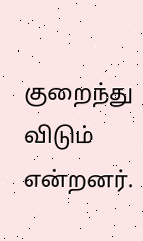குறைந்து விடும் என்றனர்.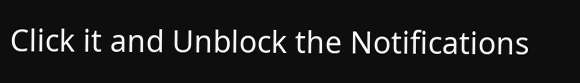Click it and Unblock the Notifications